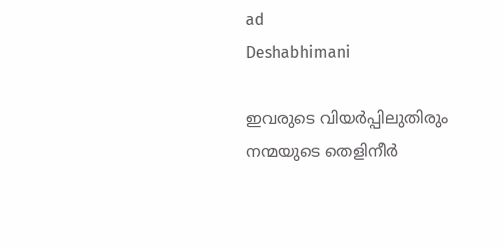ad
Deshabhimani

ഇവരുടെ വിയർപ്പിലുതിരും
നന്മയുടെ തെളിനീർ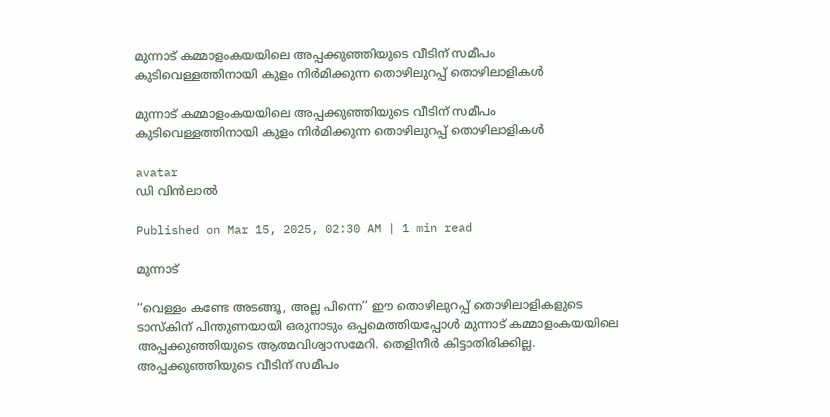മുന്നാട് കമ്മാളംകയയിലെ അപ്പക്കുഞ്ഞിയുടെ വീടിന് സമീപം കുടിവെള്ളത്തിനായി കുളം നിർമിക്കുന്ന തൊഴിലുറപ്പ് തൊഴിലാളികൾ

മുന്നാട് കമ്മാളംകയയിലെ അപ്പക്കുഞ്ഞിയുടെ വീടിന് സമീപം കുടിവെള്ളത്തിനായി കുളം നിർമിക്കുന്ന തൊഴിലുറപ്പ് തൊഴിലാളികൾ

avatar
ഡി വിൻലാൽ

Published on Mar 15, 2025, 02:30 AM | 1 min read

മുന്നാട്

‘‘വെള്ളം കണ്ടേ അടങ്ങൂ, അല്ല പിന്നെ’’ ഈ തൊഴിലുറപ്പ്‌ തൊഴിലാളികളുടെ ടാസ്‌കിന്‌ പിന്തുണയായി ഒരുനാടും ഒപ്പമെത്തിയപ്പോൾ മുന്നാട്‌ കമ്മാളംകയയിലെ അപ്പക്കുഞ്ഞിയുടെ ആത്മവിശ്വാസമേറി. തെളിനീർ കിട്ടാതിരിക്കില്ല. അപ്പക്കുഞ്ഞിയുടെ വീടിന് സമീപം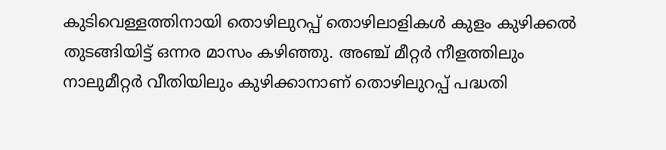കുടിവെള്ളത്തിനായി തൊഴിലുറപ്പ് തൊഴിലാളികൾ കുളം കുഴിക്കൽ തുടങ്ങിയിട്ട് ഒന്നര മാസം കഴിഞ്ഞു. അഞ്ച് മീറ്റർ നീളത്തിലും നാലുമീറ്റർ വീതിയിലും കുഴിക്കാനാണ് തൊഴിലുറപ്പ് പദ്ധതി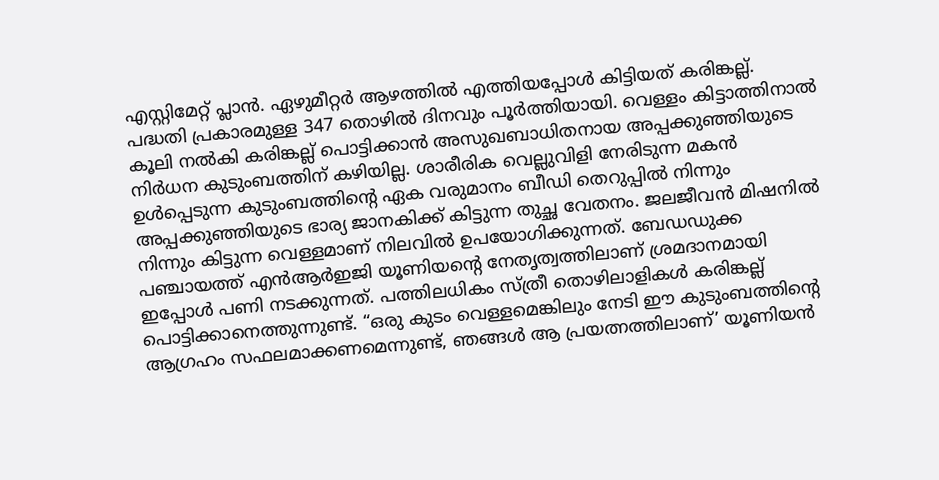എസ്റ്റിമേറ്റ് പ്ലാൻ. ഏഴുമീറ്റർ ആഴത്തിൽ എത്തിയപ്പോൾ കിട്ടിയത് കരിങ്കല്ല്. പദ്ധതി പ്രകാരമുള്ള 347 തൊഴിൽ ദിനവും പൂർത്തിയായി. വെള്ളം കിട്ടാത്തിനാൽ കൂലി നൽകി കരിങ്കല്ല് പൊട്ടിക്കാൻ അസുഖബാധിതനായ അപ്പക്കുഞ്ഞിയുടെ നിർധന കുടുംബത്തിന് കഴിയില്ല. ശാരീരിക വെല്ലുവിളി നേരിടുന്ന മകൻ ഉൾപ്പെടുന്ന കുടുംബത്തിന്റെ ഏക വരുമാനം ബീഡി തെറുപ്പിൽ നിന്നും അപ്പക്കുഞ്ഞിയുടെ ഭാര്യ ജാനകിക്ക് കിട്ടുന്ന തുച്ഛ വേതനം. ജലജീവൻ മിഷനിൽ നിന്നും കിട്ടുന്ന വെള്ളമാണ്‌ നിലവിൽ ഉപയോഗിക്കുന്നത്. ബേഡഡുക്ക പഞ്ചായത്ത്‌ എൻആർഇജി യൂണിയന്റെ നേതൃത്വത്തിലാണ് ശ്രമദാനമായി ഇപ്പോൾ പണി നടക്കുന്നത്. പത്തിലധികം സ്ത്രീ തൊഴിലാളികൾ കരിങ്കല്ല് പൊട്ടിക്കാനെത്തുന്നുണ്ട്. “ഒരു കുടം വെള്ളമെങ്കിലും നേടി ഈ കുടുംബത്തിന്റെ ആഗ്രഹം സഫലമാക്കണമെന്നുണ്ട്, ഞങ്ങൾ ആ പ്രയത്നത്തിലാണ്’ യൂണിയൻ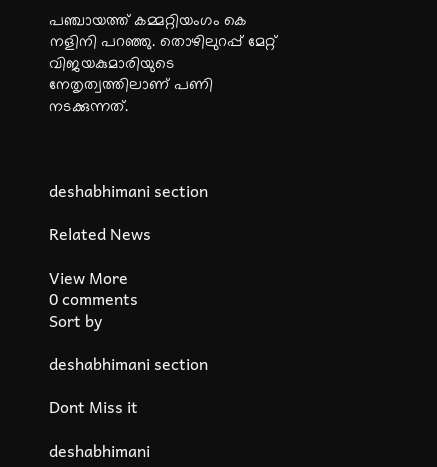പഞ്ചായത്ത്‌ കമ്മറ്റിയംഗം കെ നളിനി പറഞ്ഞു. തൊഴിലുറപ്പ് മേറ്റ് വിജയകുമാരിയുടെ നേതൃത്വത്തിലാണ് പണി നടക്കുന്നത്.



deshabhimani section

Related News

View More
0 comments
Sort by

deshabhimani section

Dont Miss it

deshabhimani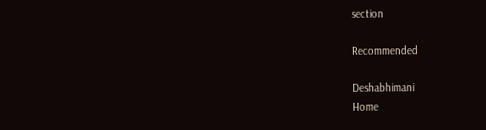section

Recommended

Deshabhimani
Home